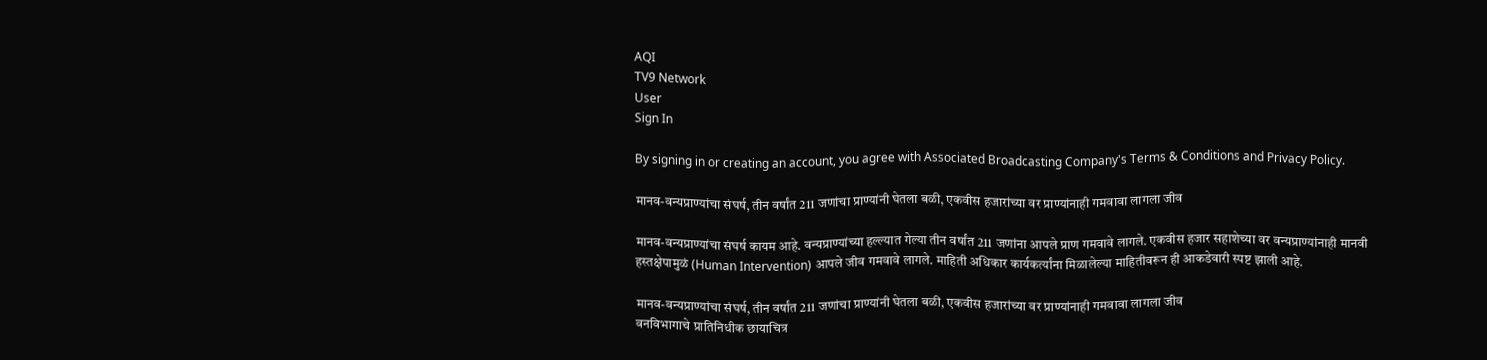AQI
TV9 Network
User
Sign In

By signing in or creating an account, you agree with Associated Broadcasting Company's Terms & Conditions and Privacy Policy.

मानव-वन्यप्राण्यांचा संघर्ष, तीन वर्षांत 211 जणांचा प्राण्यांनी घेतला बळी, एकवीस हजारांच्या वर प्राण्यांनाही गमवावा लागला जीव

मानव-वन्यप्राण्यांचा संघर्ष कायम आहे. वन्यप्राण्यांच्या हल्ल्यात गेल्या तीन वर्षांत 211 जणांना आपले प्राण गमवावे लागले. एकवीस हजार सहाशेच्या वर वन्यप्राण्यांनाही मानवी हस्तक्षेपामुळं (Human Intervention) आपले जीव गमवावे लागले. माहिती अधिकार कार्यकर्त्यांना मिळालेल्या माहितीवरून ही आकडेवारी स्पष्ट झाली आहे.

मानव-वन्यप्राण्यांचा संघर्ष, तीन वर्षांत 211 जणांचा प्राण्यांनी घेतला बळी, एकवीस हजारांच्या वर प्राण्यांनाही गमवावा लागला जीव
वनविभागाचे प्रातिनिधीक छायाचित्र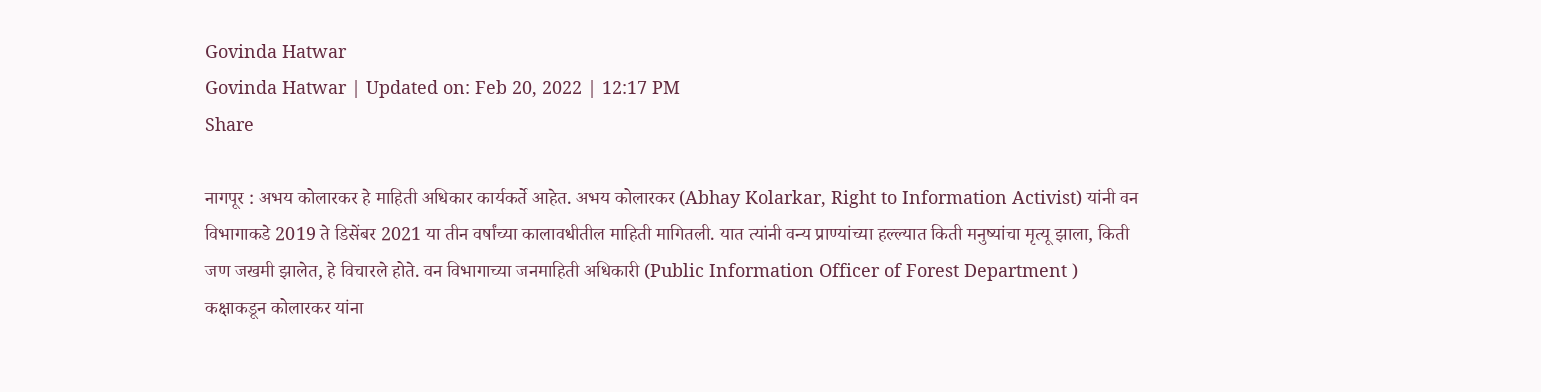Govinda Hatwar
Govinda Hatwar | Updated on: Feb 20, 2022 | 12:17 PM
Share

नागपूर : अभय कोलारकर हे माहिती अधिकार कार्यकर्ते आहेत. अभय कोलारकर (Abhay Kolarkar, Right to Information Activist) यांनी वन विभागाकडे 2019 ते डिसेंबर 2021 या तीन वर्षांच्या कालावधीतील माहिती मागितली. यात त्यांनी वन्य प्राण्यांच्या हल्ल्यात किती मनुष्यांचा मृत्यू झाला, किती जण जखमी झालेत, हे विचारले होते. वन विभागाच्या जनमाहिती अधिकारी (Public Information Officer of Forest Department ) कक्षाकडून कोलारकर यांना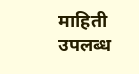माहिती उपलब्ध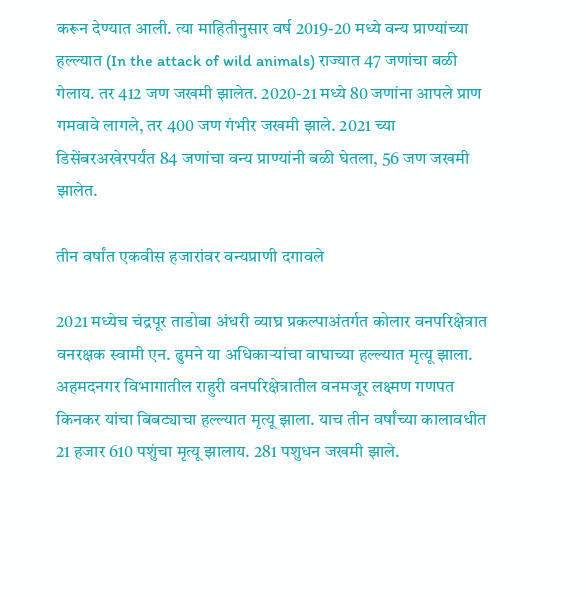करून देण्यात आली. त्या माहितीनुसार वर्ष 2019-20 मध्ये वन्य प्राण्यांच्या हल्ल्यात (In the attack of wild animals) राज्यात 47 जणांचा बळी गेलाय. तर 412 जण जखमी झालेत. 2020-21 मध्ये 80 जणांना आपले प्राण गमवावे लागले, तर 400 जण गंभीर जखमी झाले. 2021 च्या डिसेंबरअखेरपर्यंत 84 जणांचा वन्य प्राण्यांनी बळी घेतला, 56 जण जखमी झालेत.

तीन वर्षांत एकवीस हजारांवर वन्यप्राणी दगावले

2021 मध्येच चंद्रपूर ताडोबा अंधरी व्याघ्र प्रकल्पाअंतर्गत कोलार वनपरिक्षेत्रात वनरक्षक स्वामी एन. ढुमने या अधिकार्‍यांचा वाघाच्या हल्ल्यात मृत्यू झाला. अहमदनगर विभागातील राहुरी वनपरिक्षेत्रातील वनमजूर लक्ष्मण गणपत किनकर यांचा बिबट्याचा हल्ल्यात मृत्यू झाला. याच तीन वर्षांच्या कालावधीत 21 हजार 610 पशुंचा मृत्यू झालाय. 281 पशुधन जखमी झाले.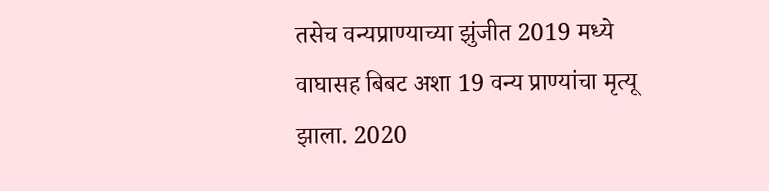तसेच वन्यप्राण्याच्या झुंजीत 2019 मध्ये वाघासह बिबट अशा 19 वन्य प्राण्यांचा मृत्यू झाला. 2020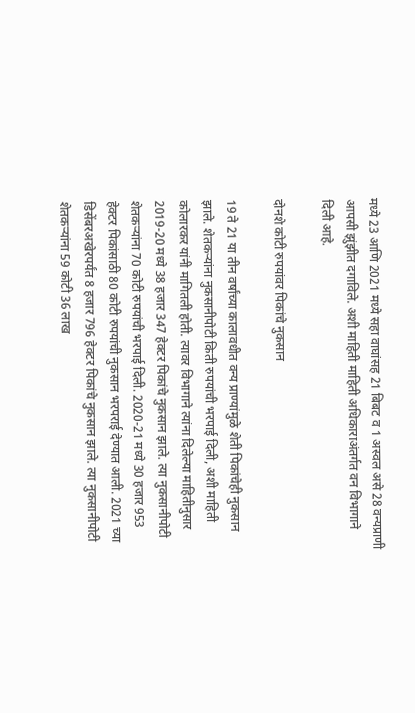मध्ये 23 आणि 2021 मध्ये सहा वाघांसह 21 बिबट व 1 अस्वल असे 28 वन्यप्राणी आपसी झुंझीत दगाविले. अशी माहिती माहिती अधिकाराअंतर्गत वन विभागाने दिली आहे.

दोनशे कोटी रुपयांवर पिकांचे नुकसान

19 ते 21 या तीन वर्षांच्या कालावधीत वन्य प्राण्यांमुळे शेती पिकांचेही नुकसान झाले. शेतकर्‍यांना नुकसानीपोटी किती रुपयांची भरपाई दिली, अशी माहिती कोलारकर यांनी मागितली होती. त्यावर विभागाने त्यांना दिलेल्या माहितीनुसार 2019-20 मध्ये 38 हजार 347 हेक्टर पिकांचे नुकसान झाले. त्या नुकसानीपोटी शेतकर्‍यांना 70 कोटी रुपयांची भरपाई दिली. 2020-21 मध्ये 30 हजार 953 हेक्टर पिकांसाठी 80 कोटी रुपयांची नुकसान भरपराई देण्यात आली. 2021 च्या डिसेंबरअखेरपर्यंत 8 हजार 796 हेक्टर पिकांचे नुकसान झाले. त्या नुकसानीपोटी शेतकर्‍यांना 59 कोटी 36 लाख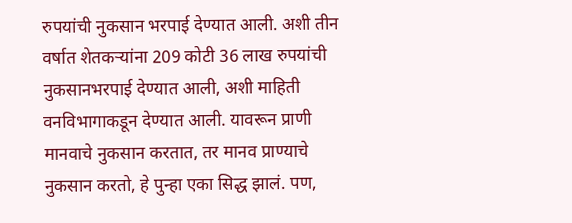रुपयांची नुकसान भरपाई देण्यात आली. अशी तीन वर्षात शेतकर्‍यांना 209 कोटी 36 लाख रुपयांची नुकसानभरपाई देण्यात आली, अशी माहिती वनविभागाकडून देण्यात आली. यावरून प्राणी मानवाचे नुकसान करतात, तर मानव प्राण्याचे नुकसान करतो, हे पुन्हा एका सिद्ध झालं. पण,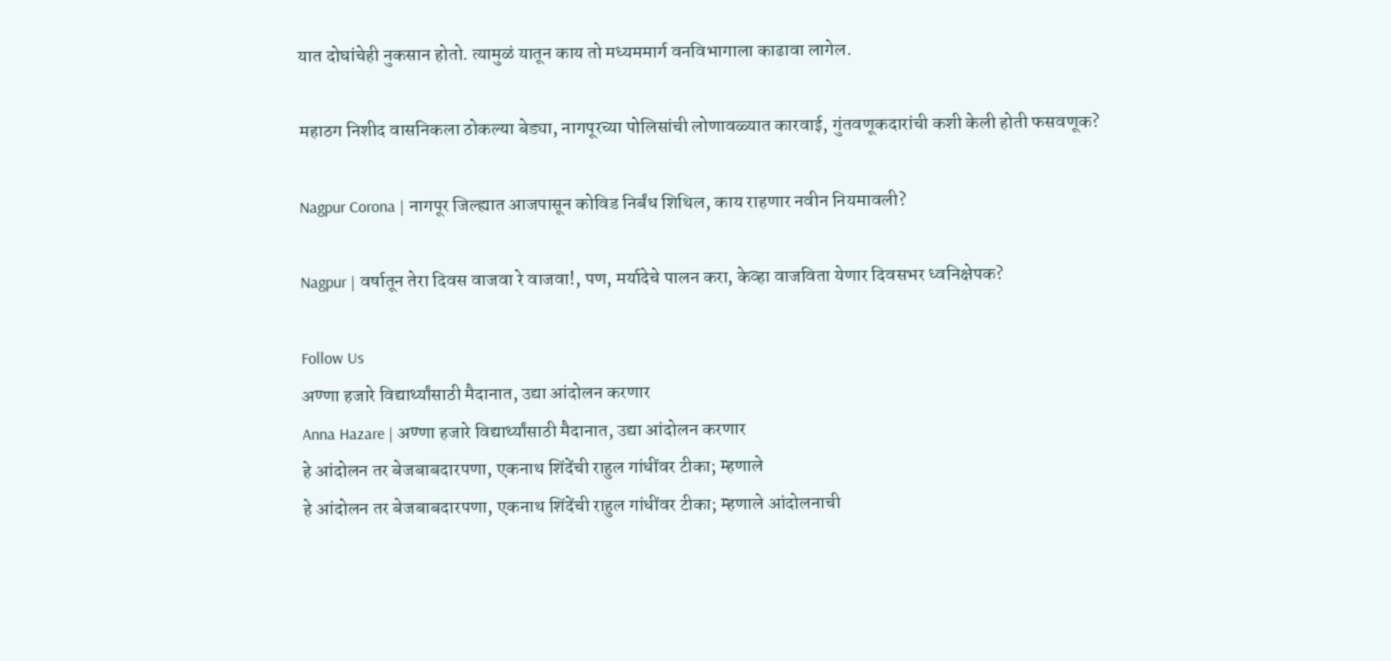यात दोघांचेही नुकसान होतो. त्यामुळं यातून काय तो मध्यममार्ग वनविभागाला काढावा लागेल.

महाठग निशीद वासनिकला ठोकल्या बेड्या, नागपूरच्या पोलिसांची लोणावळ्यात कारवाई, गुंतवणूकदारांची कशी केली होती फसवणूक?

Nagpur Corona | नागपूर जिल्ह्यात आजपासून कोविड निर्बंध शिथिल, काय राहणार नवीन नियमावली?

Nagpur | वर्षातून तेरा दिवस वाजवा रे वाजवा!, पण, मर्यादेचे पालन करा, केव्हा वाजविता येणार दिवसभर ध्वनिक्षेपक?

Follow Us
अण्णा हजारे विद्यार्थ्यांसाठी मैदानात, उद्या आंदोलन करणार
Anna Hazare | अण्णा हजारे विद्यार्थ्यांसाठी मैदानात, उद्या आंदोलन करणार
हे आंदोलन तर बेजबाबदारपणा, एकनाथ शिंदेंची राहुल गांधींवर टीका; म्हणाले
हे आंदोलन तर बेजबाबदारपणा, एकनाथ शिंदेंची राहुल गांधींवर टीका; म्हणाले आंदोलनाची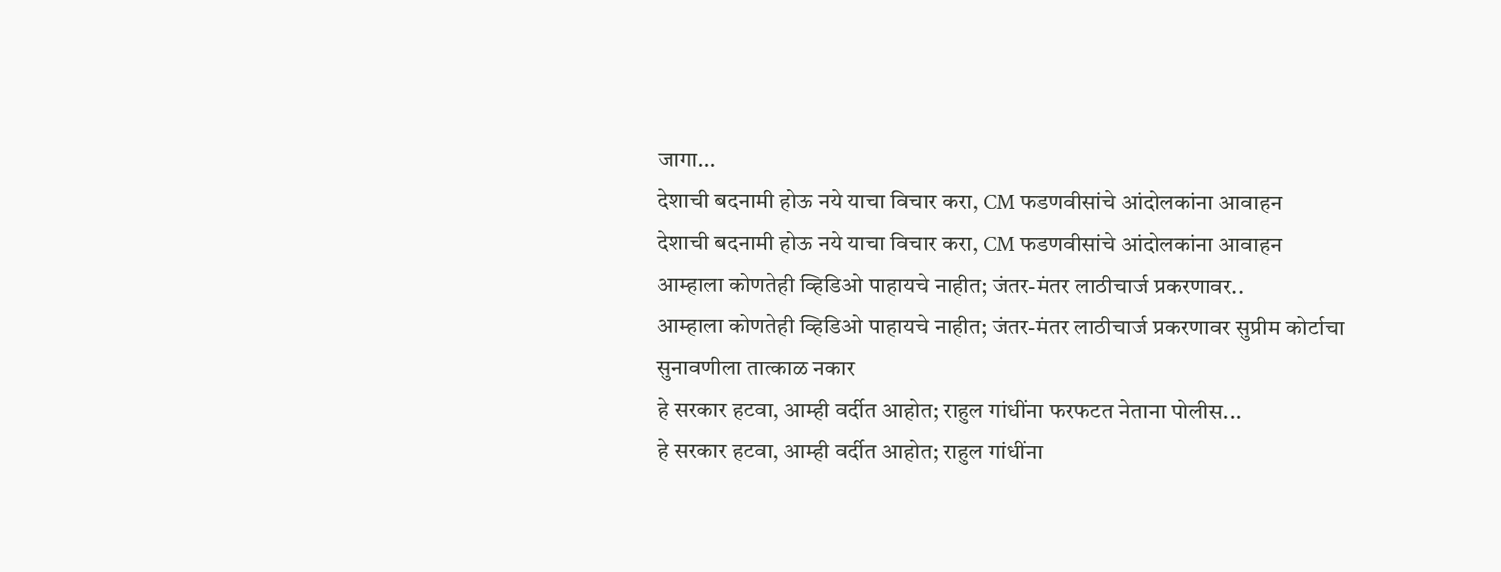जागा...
देशाची बदनामी होऊ नये याचा विचार करा, CM फडणवीसांचे आंदोलकांना आवाहन
देशाची बदनामी होऊ नये याचा विचार करा, CM फडणवीसांचे आंदोलकांना आवाहन
आम्हाला कोणतेही व्हिडिओ पाहायचे नाहीत; जंतर-मंतर लाठीचार्ज प्रकरणावर..
आम्हाला कोणतेही व्हिडिओ पाहायचे नाहीत; जंतर-मंतर लाठीचार्ज प्रकरणावर सुप्रीम कोर्टाचा सुनावणीला तात्काळ नकार
हे सरकार हटवा, आम्ही वर्दीत आहोत; राहुल गांधींना फरफटत नेताना पोलीस...
हे सरकार हटवा, आम्ही वर्दीत आहोत; राहुल गांधींना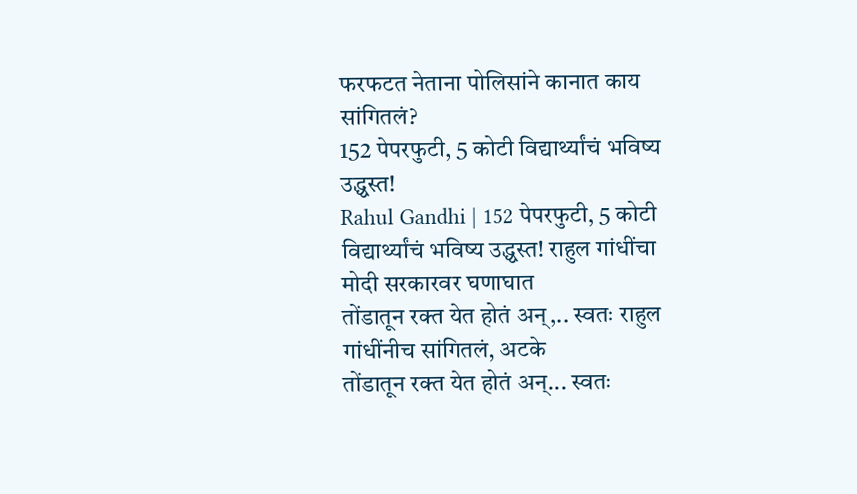फरफटत नेताना पोलिसांने कानात काय सांगितलं?
152 पेपरफुटी, 5 कोटी विद्यार्थ्यांचं भविष्य उद्ध्वस्त!
Rahul Gandhi | 152 पेपरफुटी, 5 कोटी विद्यार्थ्यांचं भविष्य उद्ध्वस्त! राहुल गांधींचा मोदी सरकारवर घणाघात
तोंडातून रक्त येत होतं अन्,.. स्वतः राहुल गांधींनीच सांगितलं, अटके
तोंडातून रक्त येत होतं अन्... स्वतः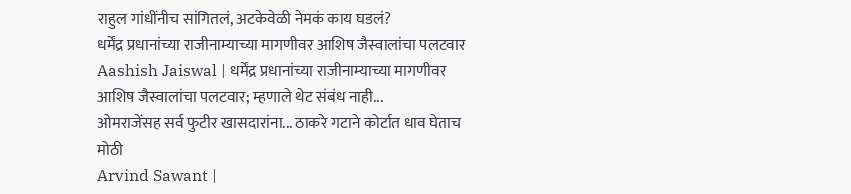राहुल गांधींनीच सांगितलं, अटकेवेळी नेमकं काय घडलं?
धर्मेंद्र प्रधानांच्या राजीनाम्याच्या मागणीवर आशिष जैस्वालांचा पलटवार
Aashish Jaiswal | धर्मेंद्र प्रधानांच्या राजीनाम्याच्या मागणीवर आशिष जैस्वालांचा पलटवार; म्हणाले थेट संबंध नाही...
ओमराजेंसह सर्व फुटीर खासदारांना... ठाकरे गटाने कोर्टात धाव घेताच मोठी
Arvind Sawant |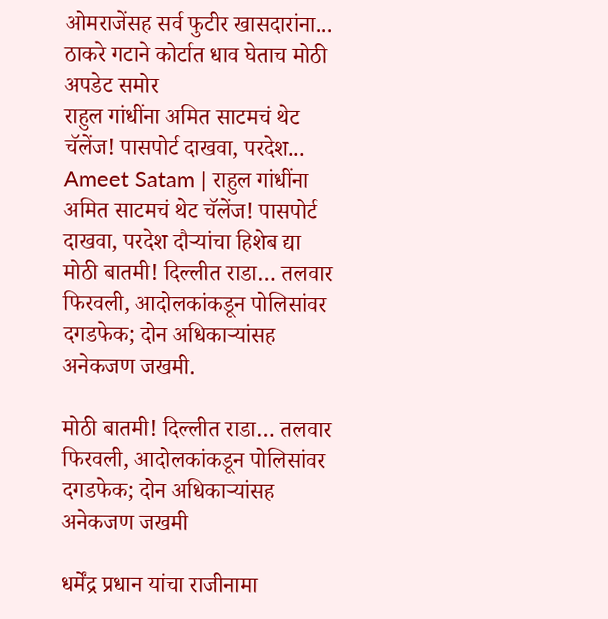ओमराजेंसह सर्व फुटीर खासदारांना... ठाकरे गटाने कोर्टात धाव घेताच मोठी अपडेट समोर
राहुल गांधींना अमित साटमचं थेट चॅलेंज! पासपोर्ट दाखवा, परदेश...
Ameet Satam | राहुल गांधींना अमित साटमचं थेट चॅलेंज! पासपोर्ट दाखवा, परदेश दौऱ्यांचा हिशेब द्या
मोठी बातमी! दिल्लीत राडा… तलवार फिरवली, आदोलकांकडून पोलिसांवर दगडफेक; दोन अधिकाऱ्यांसह अनेकजण जखमी.

मोठी बातमी! दिल्लीत राडा… तलवार फिरवली, आदोलकांकडून पोलिसांवर दगडफेक; दोन अधिकाऱ्यांसह अनेकजण जखमी

धर्मेंद्र प्रधान यांचा राजीनामा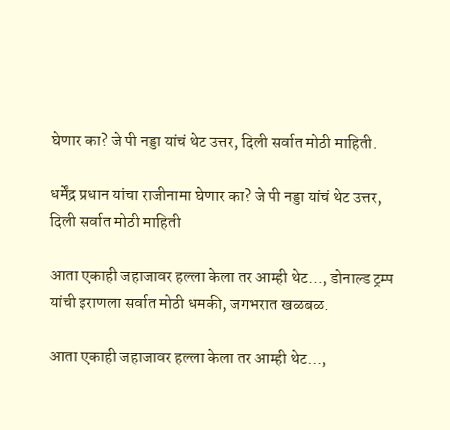घेणार का? जे पी नड्डा यांचं थेट उत्तर, दिली सर्वात मोठी माहिती.

धर्मेंद्र प्रधान यांचा राजीनामा घेणार का? जे पी नड्डा यांचं थेट उत्तर, दिली सर्वात मोठी माहिती

आता एकाही जहाजावर हल्ला केला तर आम्ही थेट…, डोनाल्ड ट्रम्प यांची इराणला सर्वात मोठी धमकी, जगभरात खळबळ.

आता एकाही जहाजावर हल्ला केला तर आम्ही थेट…,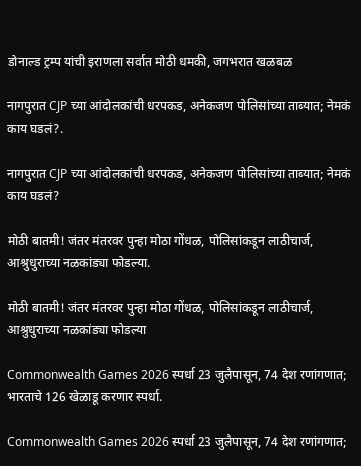डोनाल्ड ट्रम्प यांची इराणला सर्वात मोठी धमकी, जगभरात खळबळ

नागपुरात CJP च्या आंदोलकांची धरपकड, अनेकजण पोलिसांच्या ताब्यात; नेमकं काय घडलं?.

नागपुरात CJP च्या आंदोलकांची धरपकड, अनेकजण पोलिसांच्या ताब्यात; नेमकं काय घडलं?

मोठी बातमी! जंतर मंतरवर पुन्हा मोठा गोंधळ, पोलिसांकडून लाठीचार्ज, आश्रुधुराच्या नळकांड्या फोडल्या.

मोठी बातमी! जंतर मंतरवर पुन्हा मोठा गोंधळ, पोलिसांकडून लाठीचार्ज, आश्रुधुराच्या नळकांड्या फोडल्या

Commonwealth Games 2026 स्पर्धा 23 जुलैपासून, 74 देश रणांगणात; भारताचे 126 खेळाडू करणार स्पर्धा.

Commonwealth Games 2026 स्पर्धा 23 जुलैपासून, 74 देश रणांगणात;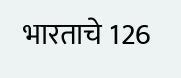भारताचे 126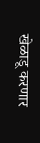खेळाडू करणार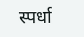स्पर्धा